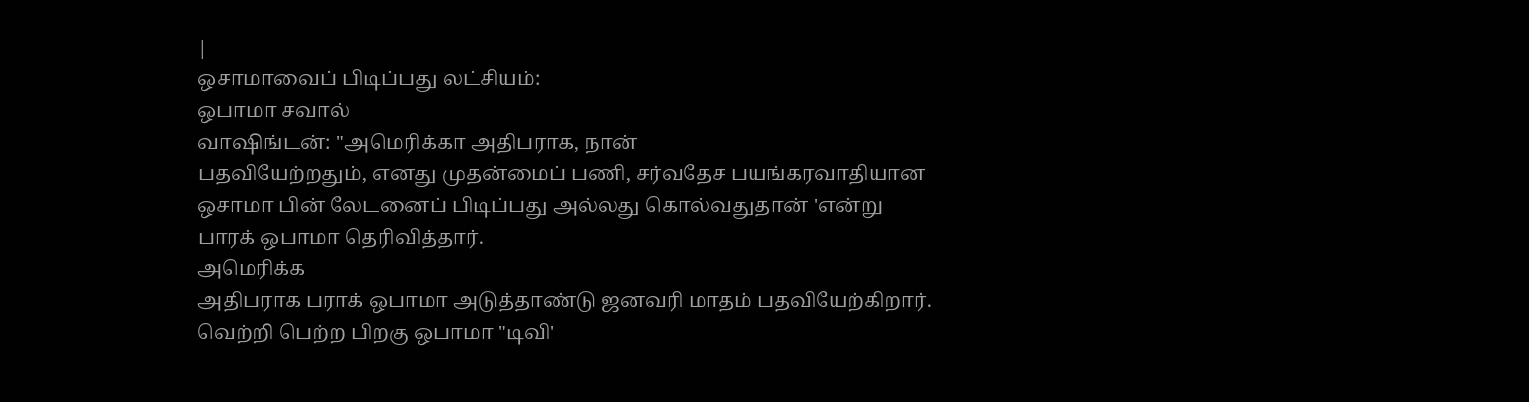|
ஒசாமாவைப் பிடிப்பது லட்சியம்:
ஒபாமா சவால்
வாஷிங்டன்: "அமெரிக்கா அதிபராக, நான்
பதவியேற்றதும், எனது முதன்மைப் பணி, சர்வதேச பயங்கரவாதியான
ஒசாமா பின் லேடனைப் பிடிப்பது அல்லது கொல்வதுதான் 'என்று
பாரக் ஒபாமா தெரிவித்தார்.
அமெரிக்க
அதிபராக பராக் ஒபாமா அடுத்தாண்டு ஜனவரி மாதம் பதவியேற்கிறார்.
வெற்றி பெற்ற பிறகு ஒபாமா "டிவி'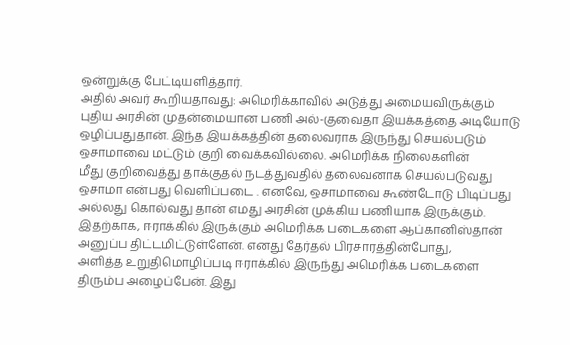ஒன்றுக்கு பேட்டியளித்தார்.
அதில் அவர் கூறியதாவது: அமெரிக்காவில் அடுத்து அமையவிருக்கும்
புதிய அரசின் முதன்மையான பணி அல்-குவைதா இயக்கத்தை அடியோடு
ஒழிப்பதுதான். இந்த இயக்கத்தின் தலைவராக இருந்து செயல்படும்
ஒசாமாவை மட்டும் குறி வைக்கவில்லை. அமெரிக்க நிலைகளின்
மீது குறிவைத்து தாக்குதல் நடத்துவதில் தலைவனாக செயல்படுவது
ஒசாமா என்பது வெளிப்படை . எனவே, ஒசாமாவை கூண்டோடு பிடிப்பது
அல்லது கொல்வது தான் எமது அரசின் முக்கிய பணியாக இருக்கும்.
இதற்காக, ஈராக்கில் இருக்கும் அமெரிக்க படைகளை ஆப்கானிஸ்தான்
அனுப்ப திட்டமிட்டுள்ளேன். எனது தேர்தல் பிரசாரத்தின்போது,
அளித்த உறுதிமொழிப்படி ஈராக்கில் இருந்து அமெரிக்க படைகளை
திரும்ப அழைப்பேன். இது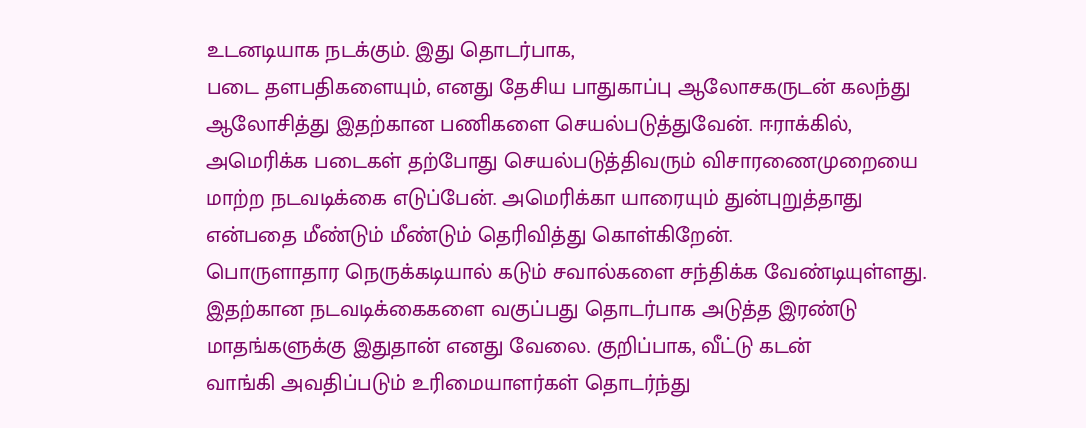உடனடியாக நடக்கும். இது தொடர்பாக,
படை தளபதிகளையும், எனது தேசிய பாதுகாப்பு ஆலோசகருடன் கலந்து
ஆலோசித்து இதற்கான பணிகளை செயல்படுத்துவேன். ஈராக்கில்,
அமெரிக்க படைகள் தற்போது செயல்படுத்திவரும் விசாரணைமுறையை
மாற்ற நடவடிக்கை எடுப்பேன். அமெரிக்கா யாரையும் துன்புறுத்தாது
என்பதை மீண்டும் மீண்டும் தெரிவித்து கொள்கிறேன்.
பொருளாதார நெருக்கடியால் கடும் சவால்களை சந்திக்க வேண்டியுள்ளது.
இதற்கான நடவடிக்கைகளை வகுப்பது தொடர்பாக அடுத்த இரண்டு
மாதங்களுக்கு இதுதான் எனது வேலை. குறிப்பாக, வீட்டு கடன்
வாங்கி அவதிப்படும் உரிமையாளர்கள் தொடர்ந்து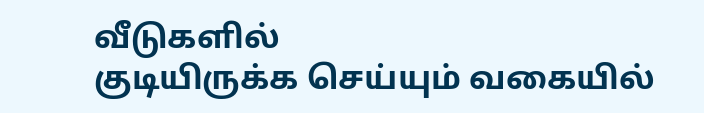வீடுகளில்
குடியிருக்க செய்யும் வகையில்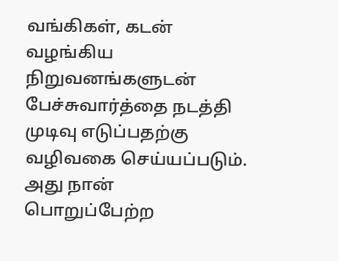வங்கிகள், கடன் வழங்கிய
நிறுவனங்களுடன் பேச்சுவார்த்தை நடத்தி முடிவு எடுப்பதற்கு
வழிவகை செய்யப்படும். அது நான் பொறுப்பேற்ற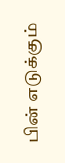பின் எடுக்கும்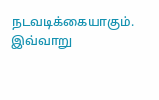நடவடிக்கையாகும். இவ்வாறு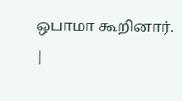ஒபாமா கூறினார்.
|